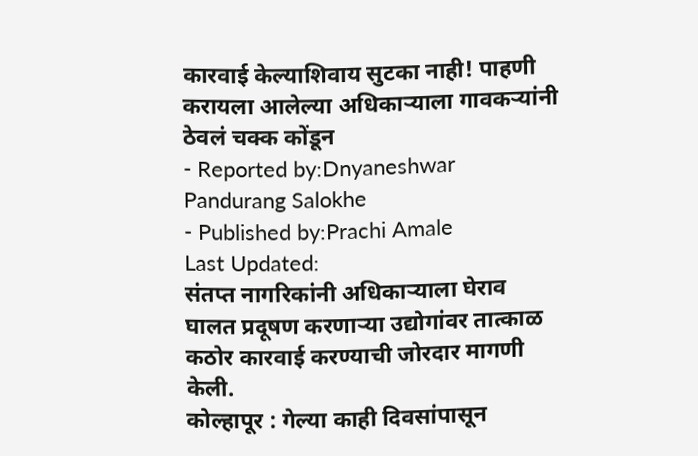कारवाई केल्याशिवाय सुटका नाही! पाहणी करायला आलेल्या अधिकाऱ्याला गावकऱ्यांनी ठेवलं चक्क कोंडून
- Reported by:Dnyaneshwar Pandurang Salokhe
- Published by:Prachi Amale
Last Updated:
संतप्त नागरिकांनी अधिकाऱ्याला घेराव घालत प्रदूषण करणाऱ्या उद्योगांवर तात्काळ कठोर कारवाई करण्याची जोरदार मागणी केली.
कोल्हापूर : गेल्या काही दिवसांपासून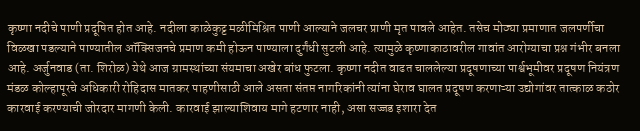कृष्णा नदीचे पाणी प्रदूषित होत आहे. नदीला काळेकुट्ट मळीमिश्रित पाणी आल्याने जलचर प्राणी मृत पावले आहेत. तसेच मोठ्या प्रमाणात जलपर्णीचा विळखा पडल्याने पाण्यातील ऑक्सिजनचे प्रमाण कमी होऊन पाण्याला दुर्गंधी सुटली आहे. त्यामुळे कृष्णाकाठावरील गावांत आरोग्याचा प्रश्न गंभीर बनला आहे. अर्जुनवाड (ता. शिरोळ) येथे आज ग्रामस्थांच्या संयमाचा अखेर बांध फुटला. कृष्णा नदीत वाढत चाललेल्या प्रदूषणाच्या पार्श्वभूमीवर प्रदूषण नियंत्रण मंडळ कोल्हापूरचे अधिकारी रोहिदास मातकर पाहणीसाठी आले असता संतप्त नागरिकांनी त्यांना घेराव घालत प्रदूषण करणाऱ्या उद्योगांवर तात्काळ कठोर कारवाई करण्याची जोरदार मागणी केली. कारवाई झाल्याशिवाय मागे हटणार नाही, असा सज्जड इशारा देत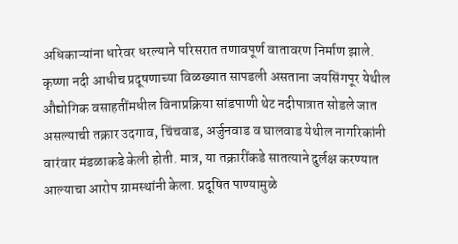अधिकाऱ्यांना धारेवर धरल्याने परिसरात तणावपूर्ण वातावरण निर्माण झाले.
कृष्णा नदी आधीच प्रदूषणाच्या विळख्यात सापडली असताना जयसिंगपूर येथील औद्योगिक वसाहतींमधील विनाप्रक्रिया सांडपाणी थेट नदीपात्रात सोडले जात असल्याची तक्रार उदगाव, चिंचवाड, अर्जुनवाड व घालवाड येथील नागरिकांनी वारंवार मंडळाकडे केली होती. मात्र, या तक्रारींकडे सातत्याने दुर्लक्ष करण्यात आल्याचा आरोप ग्रामस्थांनी केला. प्रदूषित पाण्यामुळे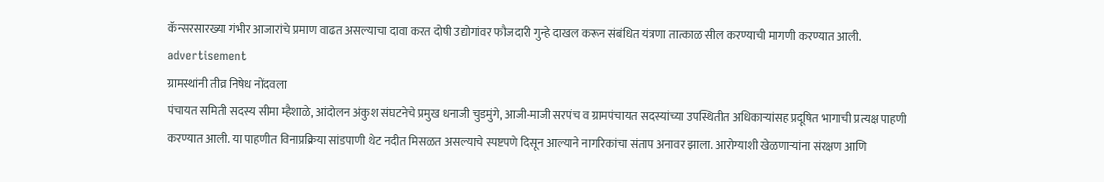कॅन्सरसारख्या गंभीर आजारांचे प्रमाण वाढत असल्याचा दावा करत दोषी उद्योगांवर फौजदारी गुन्हे दाखल करून संबंधित यंत्रणा तात्काळ सील करण्याची मागणी करण्यात आली.
advertisement
ग्रामस्थांनी तीव्र निषेध नोंदवला
पंचायत समिती सदस्य सीमा म्हैशाळे, आंदोलन अंकुश संघटनेचे प्रमुख धनाजी चुडमुंगे, आजी-माजी सरपंच व ग्रामपंचायत सदस्यांच्या उपस्थितीत अधिकाऱ्यांसह प्रदूषित भागाची प्रत्यक्ष पाहणी करण्यात आली. या पाहणीत विनाप्रक्रिया सांडपाणी थेट नदीत मिसळत असल्याचे स्पष्टपणे दिसून आल्याने नागरिकांचा संताप अनावर झाला. आरोग्याशी खेळणाऱ्यांना संरक्षण आणि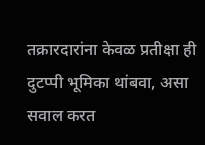तक्रारदारांना केवळ प्रतीक्षा ही दुटप्पी भूमिका थांबवा, असा सवाल करत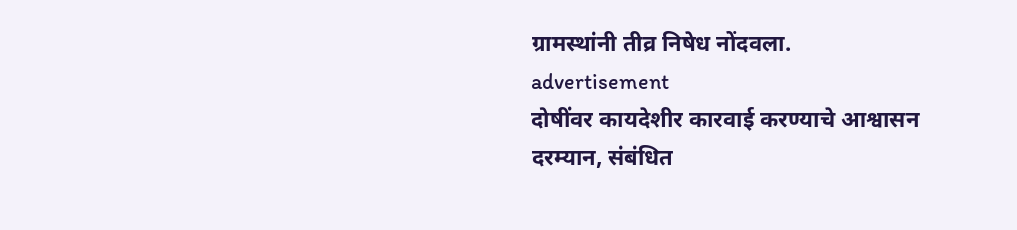ग्रामस्थांनी तीव्र निषेध नोंदवला.
advertisement
दोषींवर कायदेशीर कारवाई करण्याचे आश्वासन
दरम्यान, संबंधित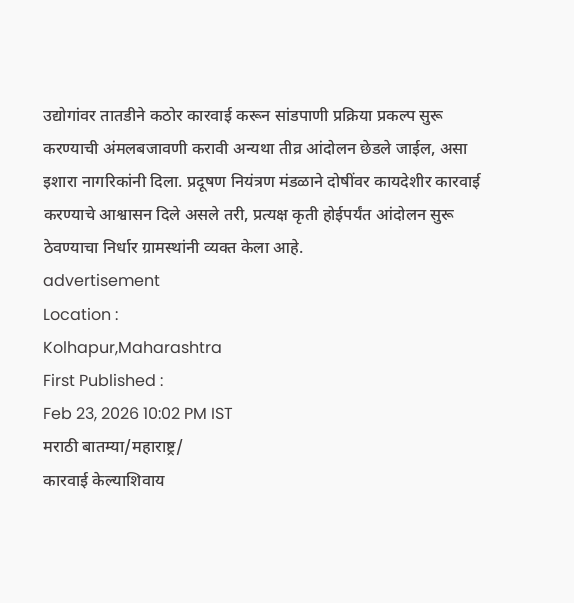उद्योगांवर तातडीने कठोर कारवाई करून सांडपाणी प्रक्रिया प्रकल्प सुरू करण्याची अंमलबजावणी करावी अन्यथा तीव्र आंदोलन छेडले जाईल, असा इशारा नागरिकांनी दिला. प्रदूषण नियंत्रण मंडळाने दोषींवर कायदेशीर कारवाई करण्याचे आश्वासन दिले असले तरी, प्रत्यक्ष कृती होईपर्यंत आंदोलन सुरू ठेवण्याचा निर्धार ग्रामस्थांनी व्यक्त केला आहे.
advertisement
Location :
Kolhapur,Maharashtra
First Published :
Feb 23, 2026 10:02 PM IST
मराठी बातम्या/महाराष्ट्र/
कारवाई केल्याशिवाय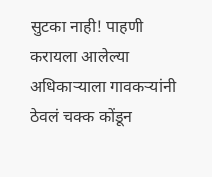सुटका नाही! पाहणी करायला आलेल्या अधिकाऱ्याला गावकऱ्यांनी ठेवलं चक्क कोंडून